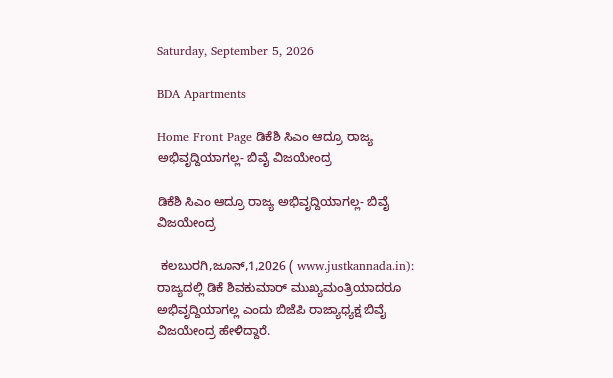Saturday, September 5, 2026

BDA Apartments

Home Front Page ಡಿಕೆಶಿ ಸಿಎಂ ಆದ್ರೂ ರಾಜ್ಯ ಅಭಿವೃದ್ದಿಯಾಗಲ್ಲ- ಬಿವೈ ವಿಜಯೇಂದ್ರ

ಡಿಕೆಶಿ ಸಿಎಂ ಆದ್ರೂ ರಾಜ್ಯ ಅಭಿವೃದ್ದಿಯಾಗಲ್ಲ- ಬಿವೈ ವಿಜಯೇಂದ್ರ

 ಕಲಬುರಗಿ,ಜೂನ್,1,2026 ( www.justkannada.in): ರಾಜ್ಯದಲ್ಲಿ ಡಿಕೆ ಶಿವಕುಮಾರ್ ಮುಖ್ಯಮಂತ್ರಿಯಾದರೂ ಅಭಿವೃದ್ದಿಯಾಗಲ್ಲ ಎಂದು ಬಿಜೆಪಿ ರಾಜ್ಯಾಧ್ಯಕ್ಷ ಬಿವೈ ವಿಜಯೇಂದ್ರ ಹೇಳಿದ್ದಾರೆ.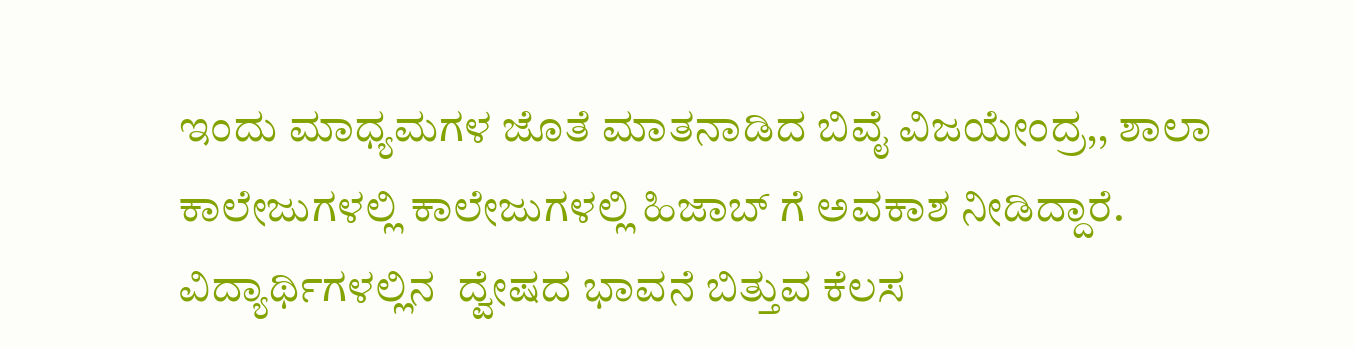ಇಂದು ಮಾಧ್ಯಮಗಳ ಜೊತೆ ಮಾತನಾಡಿದ ಬಿವೈ ವಿಜಯೇಂದ್ರ,, ಶಾಲಾ ಕಾಲೇಜುಗಳಲ್ಲಿ ಕಾಲೇಜುಗಳಲ್ಲಿ ಹಿಜಾಬ್ ಗೆ ಅವಕಾಶ ನೀಡಿದ್ದಾರೆ.  ವಿದ್ಯಾರ್ಥಿಗಳಲ್ಲಿನ  ದ್ವೇಷದ ಭಾವನೆ ಬಿತ್ತುವ ಕೆಲಸ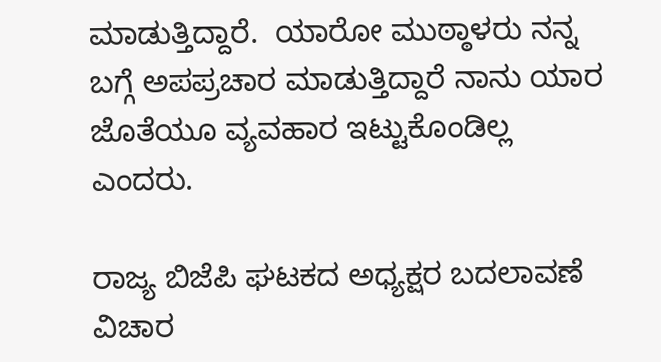ಮಾಡುತ್ತಿದ್ದಾರೆ.  ಯಾರೋ ಮುಠ್ಠಾಳರು ನನ್ನ ಬಗ್ಗೆ ಅಪಪ್ರಚಾರ ಮಾಡುತ್ತಿದ್ದಾರೆ ನಾನು ಯಾರ ಜೊತೆಯೂ ವ್ಯವಹಾರ ಇಟ್ಟುಕೊಂಡಿಲ್ಲ ಎಂದರು.

ರಾಜ್ಯ ಬಿಜೆಪಿ ಘಟಕದ ಅಧ್ಯಕ್ಷರ ಬದಲಾವಣೆ ವಿಚಾರ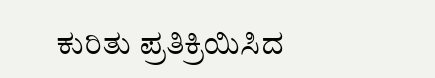ಕುರಿತು ಪ್ರತಿಕ್ರಿಯಿಸಿದ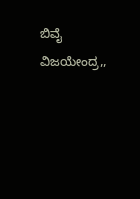ಬಿವೈ ವಿಜಯೇಂದ್ರ,,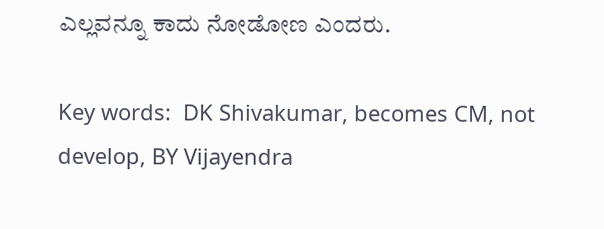ಎಲ್ಲವನ್ನೂ ಕಾದು ನೋಡೋಣ ಎಂದರು.

Key words:  DK Shivakumar, becomes CM, not develop, BY Vijayendra